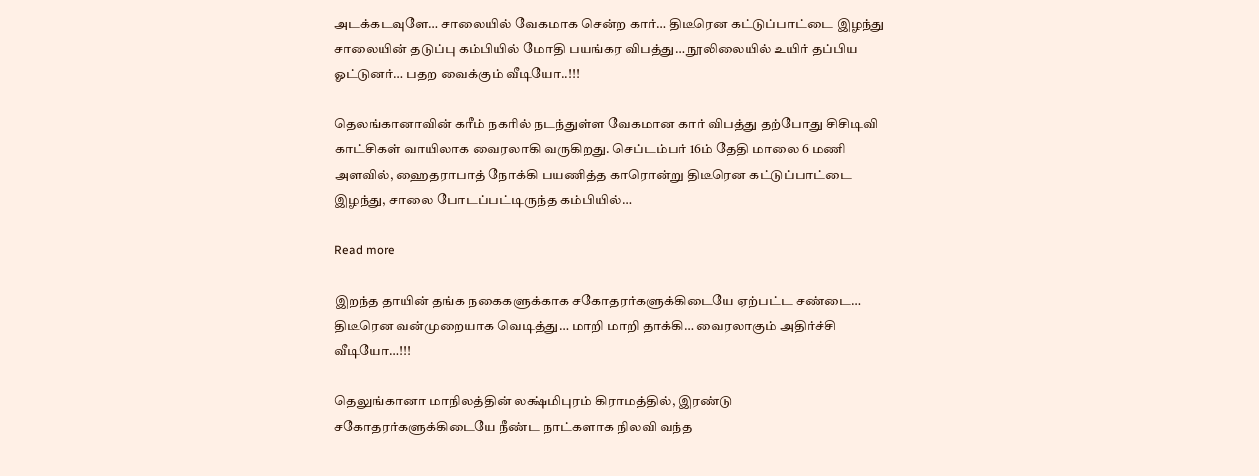அடக்கடவுளே… சாலையில் வேகமாக சென்ற கார்… திடீரென கட்டுப்பாட்டை இழந்து சாலையின் தடுப்பு கம்பியில் மோதி பயங்கர விபத்து… நூலிலையில் உயிர் தப்பிய ஓட்டுனர்… பதற வைக்கும் வீடியோ..!!!

தெலங்கானாவின் கரீம் நகரில் நடந்துள்ள வேகமான கார் விபத்து தற்போது சிசிடிவி காட்சிகள் வாயிலாக வைரலாகி வருகிறது. செப்டம்பர் 16ம் தேதி மாலை 6 மணி அளவில், ஹைதராபாத் நோக்கி பயணித்த காரொன்று திடீரென கட்டுப்பாட்டை இழந்து, சாலை போடப்பட்டிருந்த கம்பியில்…

Read more

இறந்த தாயின் தங்க நகைகளுக்காக சகோதரர்களுக்கிடையே ஏற்பட்ட சண்டை… திடீரென வன்முறையாக வெடித்து… மாறி மாறி தாக்கி… வைரலாகும் அதிர்ச்சி வீடியோ…!!!

தெலுங்கானா மாநிலத்தின் லக்ஷ்மிபுரம் கிராமத்தில், இரண்டு சகோதரர்களுக்கிடையே நீண்ட நாட்களாக நிலவி வந்த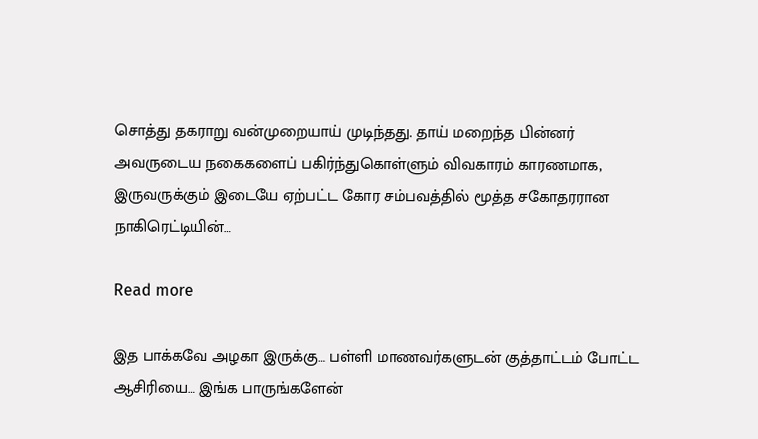சொத்து தகராறு வன்முறையாய் முடிந்தது. தாய் மறைந்த பின்னர் அவருடைய நகைகளைப் பகிர்ந்துகொள்ளும் விவகாரம் காரணமாக, இருவருக்கும் இடையே ஏற்பட்ட கோர சம்பவத்தில் மூத்த சகோதரரான நாகிரெட்டியின்…

Read more

இத பாக்கவே அழகா இருக்கு… பள்ளி மாணவர்களுடன் குத்தாட்டம் போட்ட ஆசிரியை… இங்க பாருங்களேன்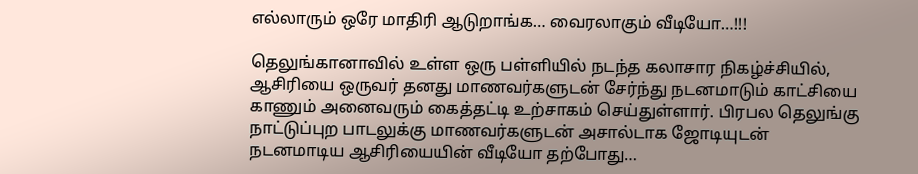எல்லாரும் ஒரே மாதிரி ஆடுறாங்க… வைரலாகும் வீடியோ…!!!

தெலுங்கானாவில் உள்ள ஒரு பள்ளியில் நடந்த கலாசார நிகழ்ச்சியில், ஆசிரியை ஒருவர் தனது மாணவர்களுடன் சேர்ந்து நடனமாடும் காட்சியை காணும் அனைவரும் கைத்தட்டி உற்சாகம் செய்துள்ளார். பிரபல தெலுங்கு நாட்டுப்புற பாடலுக்கு மாணவர்களுடன் அசால்டாக ஜோடியுடன் நடனமாடிய ஆசிரியையின் வீடியோ தற்போது…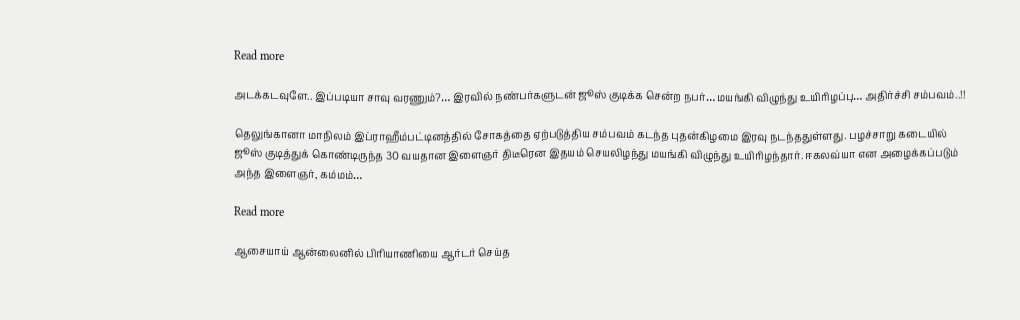Read more

அடக்கடவுளே.. இப்படியா சாவு வரணும்?… இரவில் நண்பர்களுடன் ஜூஸ் குடிக்க சென்ற நபர்… மயங்கி விழுந்து உயிரிழப்பு… அதிர்ச்சி சம்பவம்..!!

தெலுங்கானா மாநிலம் இப்ராஹீம்பட்டினத்தில் சோகத்தை ஏற்படுத்திய சம்பவம் கடந்த புதன்கிழமை இரவு நடந்ததுள்ளது. பழச்சாறு கடையில் ஜூஸ் குடித்துக் கொண்டிருந்த 30 வயதான இளைஞர் திடீரென இதயம் செயலிழந்து மயங்கி விழுந்து உயிரிழந்தார். ஈகலவ்யா என அழைக்கப்படும் அந்த இளைஞர், கம்மம்…

Read more

ஆசையாய் ஆன்லைனில் பிரியாணியை ஆர்டர் செய்த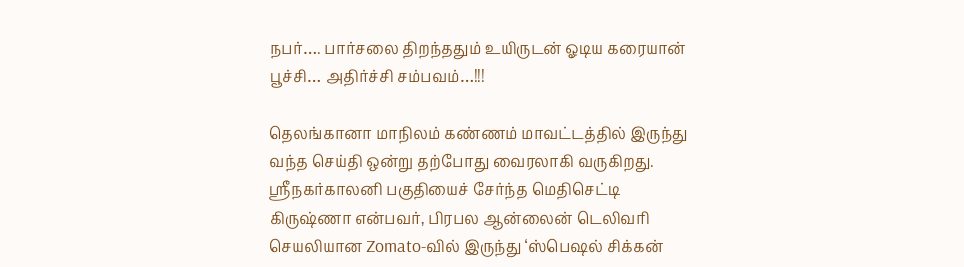நபர்…. பார்சலை திறந்ததும் உயிருடன் ஓடிய கரையான் பூச்சி… அதிர்ச்சி சம்பவம்…!!!

தெலங்கானா மாநிலம் கண்ணம் மாவட்டத்தில் இருந்து வந்த செய்தி ஒன்று தற்போது வைரலாகி வருகிறது. ஸ்ரீநகர்காலனி பகுதியைச் சேர்ந்த மெதிசெட்டி கிருஷ்ணா என்பவர், பிரபல ஆன்லைன் டெலிவரி செயலியான Zomato-வில் இருந்து ‘ஸ்பெஷல் சிக்கன்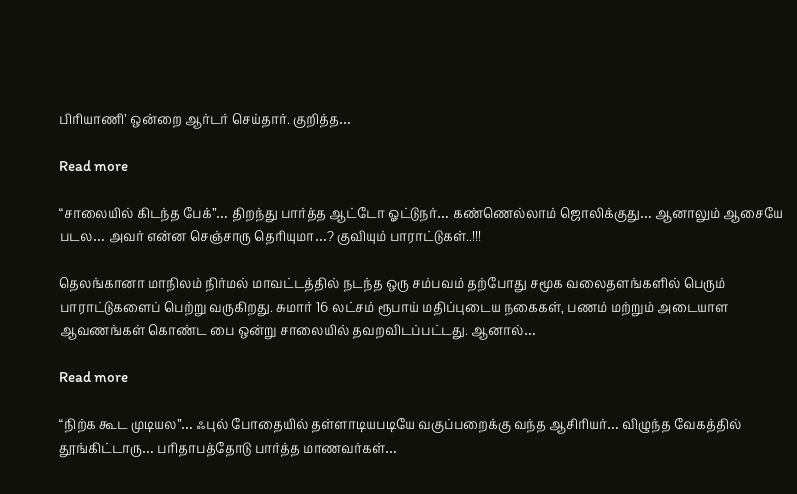பிரியாணி’ ஒன்றை ஆர்டர் செய்தார். குறித்த…

Read more

“சாலையில் கிடந்த பேக்”… திறந்து பார்த்த ஆட்டோ ஓட்டுநர்… கண்ணெல்லாம் ஜொலிக்குது… ஆனாலும் ஆசையே படல… அவர் என்ன செஞ்சாரு தெரியுமா…? குவியும் பாராட்டுகள்..!!!

தெலங்கானா மாநிலம் நிர்மல் மாவட்டத்தில் நடந்த ஒரு சம்பவம் தற்போது சமூக வலைதளங்களில் பெரும் பாராட்டுகளைப் பெற்று வருகிறது. சுமார் 16 லட்சம் ரூபாய் மதிப்புடைய நகைகள், பணம் மற்றும் அடையாள ஆவணங்கள் கொண்ட பை ஒன்று சாலையில் தவறவிடப்பட்டது. ஆனால்…

Read more

“நிற்க கூட முடியல”… ஃபுல் போதையில் தள்ளாடியபடியே வகுப்பறைக்கு வந்த ஆசிரியர்… விழுந்த வேகத்தில் தூங்கிட்டாரு… பரிதாபத்தோடு பார்த்த மாணவர்கள்…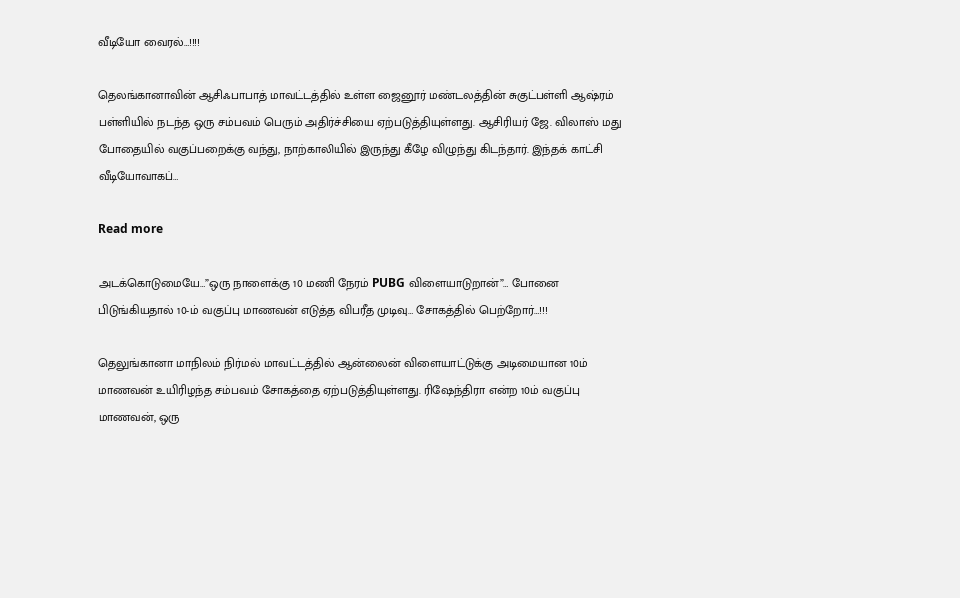வீடியோ வைரல்…!!!!

தெலங்கானாவின் ஆசிஃபாபாத் மாவட்டத்தில் உள்ள ஜைனூர் மண்டலத்தின் சுகுட்பள்ளி ஆஷ்ரம் பள்ளியில் நடந்த ஒரு சம்பவம் பெரும் அதிர்ச்சியை ஏற்படுத்தியுள்ளது. ஆசிரியர் ஜே. விலாஸ் மது போதையில் வகுப்பறைக்கு வந்து, நாற்காலியில் இருந்து கீழே விழுந்து கிடந்தார். இந்தக் காட்சி வீடியோவாகப்…

Read more

அடக்கொடுமையே…”ஒரு நாளைக்கு 10 மணி நேரம் PUBG விளையாடுறான்”… போனை பிடுங்கியதால் 10-ம் வகுப்பு மாணவன் எடுத்த விபரீத முடிவு… சோகத்தில் பெற்றோர்…!!!

தெலுங்கானா மாநிலம் நிர்மல் மாவட்டத்தில் ஆன்லைன் விளையாட்டுக்கு அடிமையான 10ம் மாணவன் உயிரிழந்த சம்பவம் சோகத்தை ஏற்படுத்தியுள்ளது. ரிஷேந்திரா என்ற 10ம் வகுப்பு மாணவன், ஒரு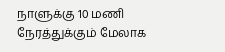நாளுக்கு 10 மணி நேரத்துக்கும் மேலாக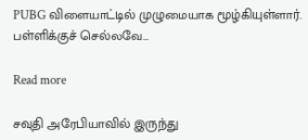PUBG விளையாட்டில் முழுமையாக மூழ்கியுள்ளார். பள்ளிக்குச் செல்லவே…

Read more

சவுதி அரேபியாவில் இருந்து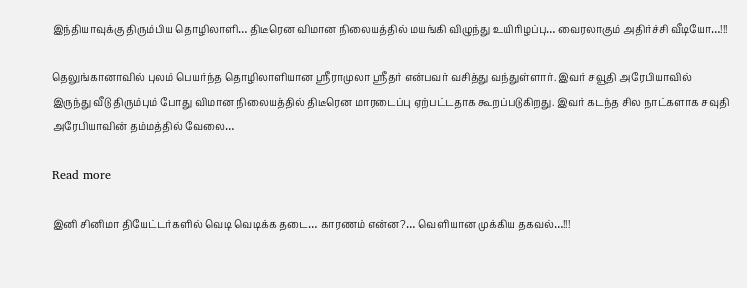இந்தியாவுக்கு திரும்பிய தொழிலாளி… திடீரென விமான நிலையத்தில் மயங்கி விழுந்து உயிரிழப்பு… வைரலாகும் அதிர்ச்சி வீடியோ…!!!

தெலுங்கானாவில் புலம் பெயர்ந்த தொழிலாளியான ஸ்ரீராமுலா ஸ்ரீதர் என்பவர் வசித்து வந்துள்ளார். இவர் சவூதி அரேபியாவில் இருந்து வீடு திரும்பும் போது விமான நிலையத்தில் திடீரென மாரடைப்பு ஏற்பட்டதாக கூறப்படுகிறது. இவர் கடந்த சில நாட்களாக சவுதி அரேபியாவின் தம்மத்தில் வேலை…

Read more

இனி சினிமா தியேட்டர்களில் வெடி வெடிக்க தடை… காரணம் என்ன?… வெளியான முக்கிய தகவல்…!!!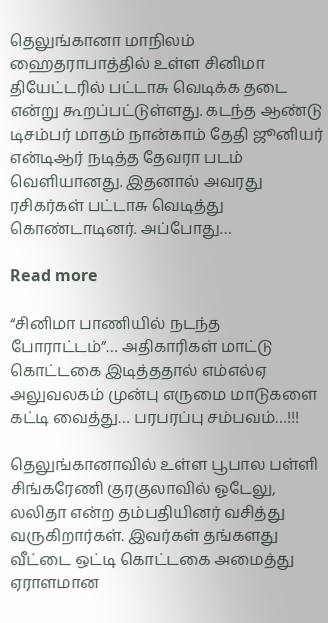தெலுங்கானா மாநிலம் ஹைதராபாத்தில் உள்ள சினிமா தியேட்டரில் பட்டாசு வெடிக்க தடை என்று கூறப்பட்டுள்ளது. கடந்த ஆண்டு டிசம்பர் மாதம் நான்காம் தேதி ஜூனியர் என்டிஆர் நடித்த தேவரா படம் வெளியானது. இதனால் அவரது ரசிகர்கள் பட்டாசு வெடித்து கொண்டாடினர். அப்போது…

Read more

“சினிமா பாணியில் நடந்த போராட்டம்”… அதிகாரிகள் மாட்டு கொட்டகை இடித்ததால் எம்எல்ஏ அலுவலகம் முன்பு எருமை மாடுகளை கட்டி வைத்து… பரபரப்பு சம்பவம்…!!!

தெலுங்கானாவில் உள்ள பூபால பள்ளி சிங்கரேணி குரகுலாவில் ஓடேலு, லலிதா என்ற தம்பதியினர் வசித்து வருகிறார்கள். இவர்கள் தங்களது வீட்டை ஒட்டி கொட்டகை அமைத்து ஏராளமான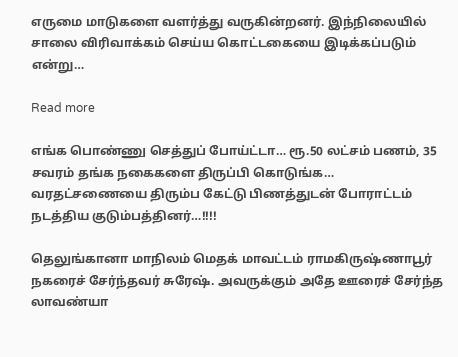எருமை மாடுகளை வளர்த்து வருகின்றனர். இந்நிலையில் சாலை விரிவாக்கம் செய்ய கொட்டகையை இடிக்கப்படும் என்று…

Read more

எங்க பொண்ணு செத்துப் போய்ட்டா… ரூ‌.50 லட்சம் பணம், 35 சவரம் தங்க நகைகளை திருப்பி கொடுங்க… வரதட்சணையை திரும்ப கேட்டு பிணத்துடன் போராட்டம் நடத்திய குடும்பத்தினர்…!!!!

தெலுங்கானா மாநிலம் மெதக் மாவட்டம் ராமகிருஷ்ணாபூர் நகரைச் சேர்ந்தவர் சுரேஷ். அவருக்கும் அதே ஊரைச் சேர்ந்த லாவண்யா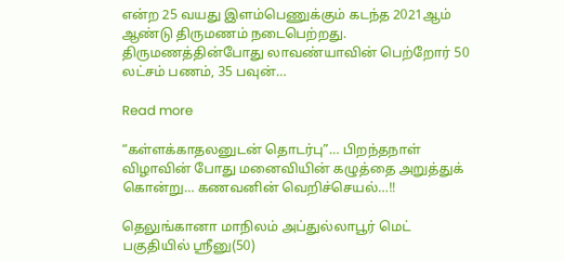என்ற 25 வயது இளம்பெணுக்கும் கடந்த 2021ஆம் ஆண்டு திருமணம் நடைபெற்றது. திருமணத்தின்போது லாவண்யாவின் பெற்றோர் 50 லட்சம் பணம், 35 பவுன்…

Read more

“கள்ளக்காதலனுடன் தொடர்பு”… பிறந்தநாள் விழாவின் போது மனைவியின் கழுத்தை அறுத்துக் கொன்று… கணவனின் வெறிச்செயல்…!!

தெலுங்கானா மாநிலம் அப்துல்லாபூர் மெட் பகுதியில் ஸ்ரீனு(50)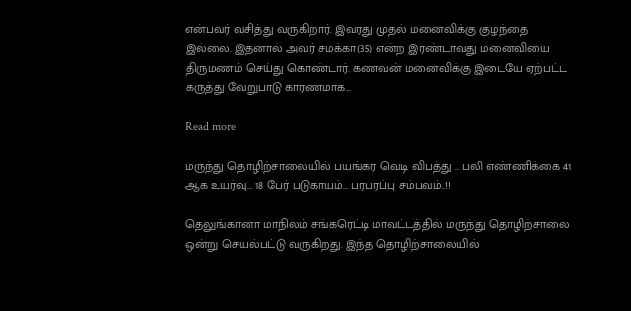என்பவர் வசித்து வருகிறார். இவரது முதல் மனைவிக்கு குழந்தை இல்லை. இதனால் அவர் சமக்கா(35) என்ற இரண்டாவது மனைவியை திருமணம் செய்து கொண்டார். கணவன் மனைவிக்கு இடையே ஏற்பட்ட கருத்து வேறுபாடு காரணமாக…

Read more

மருந்து தொழிற்சாலையில் பயங்கர வெடி விபத்து .. பலி எண்ணிக்கை 41 ஆக உயர்வு… 18 பேர் படுகாயம்… பரபரப்பு சம்பவம்..!!

தெலுங்கானா மாநிலம் சங்கரெட்டி மாவட்டத்தில் மருந்து தொழிற்சாலை ஒன்று செயல்பட்டு வருகிறது. இந்த தொழிற்சாலையில்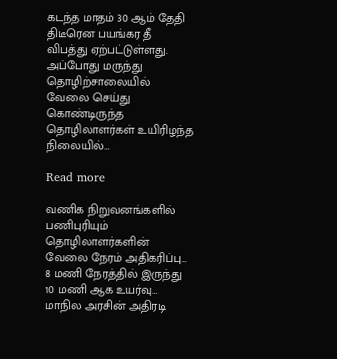கடந்த மாதம் 30 ஆம் தேதி திடீரென பயங்கர தீ விபத்து ஏற்பட்டுள்ளது. அப்போது மருந்து தொழிற்சாலையில் வேலை செய்து கொண்டிருந்த தொழிலாளர்கள் உயிரிழந்த நிலையில்…

Read more

வணிக நிறுவனங்களில் பணிபுரியும் தொழிலாளர்களின் வேலை நேரம் அதிகரிப்பு… 8 மணி நேரத்தில் இருந்து 10 மணி ஆக உயர்வு… மாநில அரசின் அதிரடி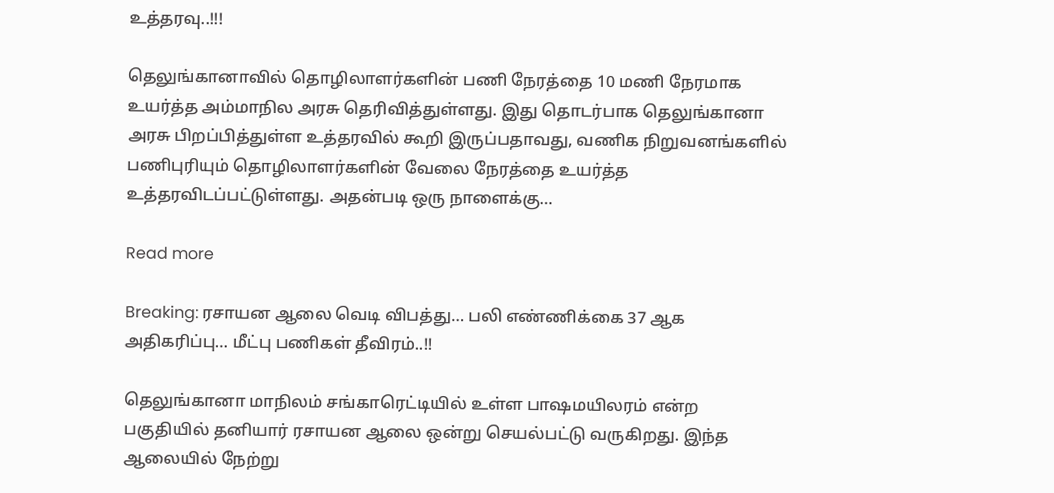உத்தரவு..!!!

தெலுங்கானாவில் தொழிலாளர்களின் பணி நேரத்தை 10 மணி நேரமாக உயர்த்த அம்மாநில அரசு தெரிவித்துள்ளது. இது தொடர்பாக தெலுங்கானா அரசு பிறப்பித்துள்ள உத்தரவில் கூறி இருப்பதாவது, வணிக நிறுவனங்களில் பணிபுரியும் தொழிலாளர்களின் வேலை நேரத்தை உயர்த்த உத்தரவிடப்பட்டுள்ளது. அதன்படி ஒரு நாளைக்கு…

Read more

Breaking: ரசாயன ஆலை வெடி விபத்து… பலி எண்ணிக்கை 37 ஆக அதிகரிப்பு… மீட்பு பணிகள் தீவிரம்..!!

தெலுங்கானா மாநிலம் சங்காரெட்டியில் உள்ள பாஷமயிலரம் என்ற பகுதியில் தனியார் ரசாயன ஆலை ஒன்று செயல்பட்டு வருகிறது. இந்த ஆலையில் நேற்று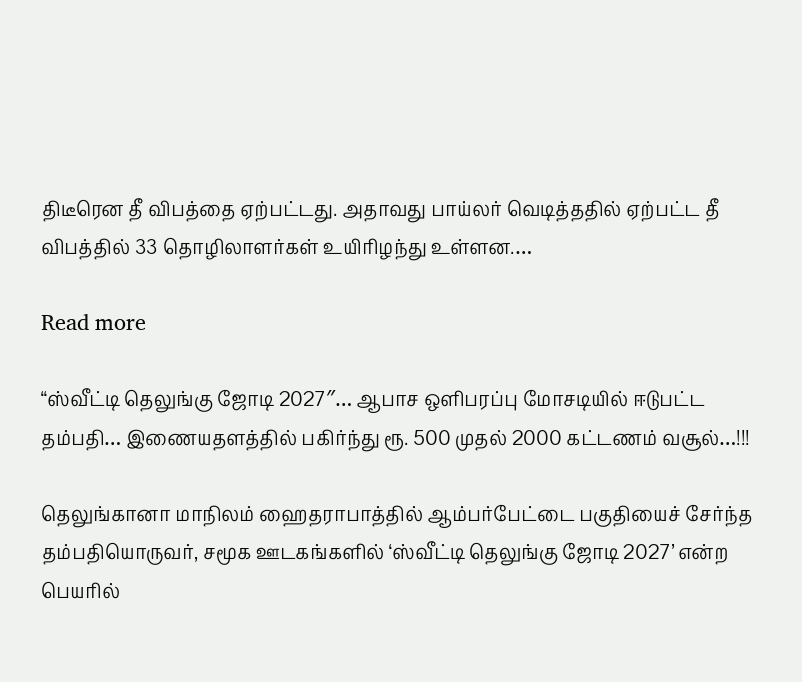திடீரென தீ விபத்தை ஏற்பட்டது. அதாவது பாய்லர் வெடித்ததில் ஏற்பட்ட தீ விபத்தில் 33 தொழிலாளர்கள் உயிரிழந்து உள்ளன.…

Read more

“ஸ்வீட்டி தெலுங்கு ஜோடி 2027″… ஆபாச ஒளிபரப்பு மோசடியில் ஈடுபட்ட தம்பதி… இணையதளத்தில் பகிர்ந்து ரூ. 500 முதல் 2000 கட்டணம் வசூல்…!!!

தெலுங்கானா மாநிலம் ஹைதராபாத்தில் ஆம்பர்பேட்டை பகுதியைச் சேர்ந்த தம்பதியொருவர், சமூக ஊடகங்களில் ‘ஸ்வீட்டி தெலுங்கு ஜோடி 2027’ என்ற பெயரில்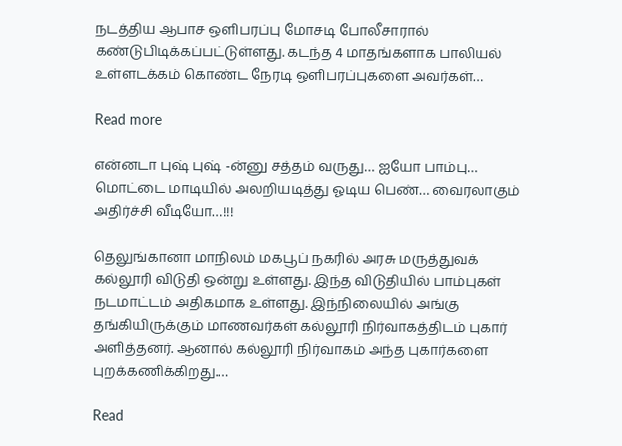நடத்திய ஆபாச ஒளிபரப்பு மோசடி போலீசாரால் கண்டுபிடிக்கப்பட்டுள்ளது. கடந்த 4 மாதங்களாக பாலியல் உள்ளடக்கம் கொண்ட நேரடி ஒளிபரப்புகளை அவர்கள்…

Read more

என்னடா புஷ் புஷ் -ன்னு சத்தம் வருது… ஐயோ பாம்பு… மொட்டை மாடியில் அலறியடித்து ஓடிய பெண்… வைரலாகும் அதிர்ச்சி வீடியோ…!!!

தெலுங்கானா மாநிலம் மகபூப் நகரில் அரசு மருத்துவக் கல்லூரி விடுதி ஒன்று உள்ளது. இந்த விடுதியில் பாம்புகள் நடமாட்டம் அதிகமாக உள்ளது. இந்நிலையில் அங்கு தங்கியிருக்கும் மாணவர்கள் கல்லூரி நிர்வாகத்திடம் புகார் அளித்தனர். ஆனால் கல்லூரி நிர்வாகம் அந்த புகார்களை புறக்கணிக்கிறது.…

Read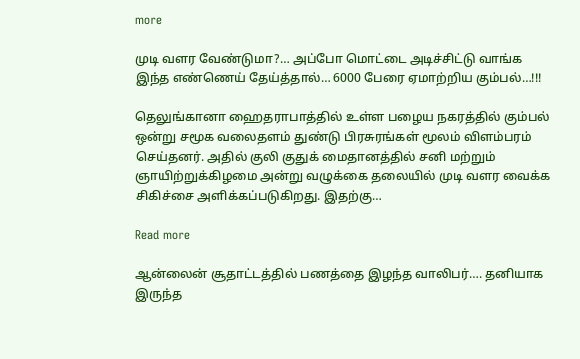more

முடி வளர வேண்டுமா?… அப்போ மொட்டை அடிச்சிட்டு வாங்க இந்த எண்ணெய் தேய்த்தால்… 6000 பேரை ஏமாற்றிய கும்பல்…!!!

தெலுங்கானா ஹைதராபாத்தில் உள்ள பழைய நகரத்தில் கும்பல் ஒன்று சமூக வலைதளம் துண்டு பிரசுரங்கள் மூலம் விளம்பரம் செய்தனர். அதில் குலி குதுக் மைதானத்தில் சனி மற்றும் ஞாயிற்றுக்கிழமை அன்று வழுக்கை தலையில் முடி வளர வைக்க சிகிச்சை அளிக்கப்படுகிறது. இதற்கு…

Read more

ஆன்லைன் சூதாட்டத்தில் பணத்தை இழந்த வாலிபர்…. தனியாக இருந்த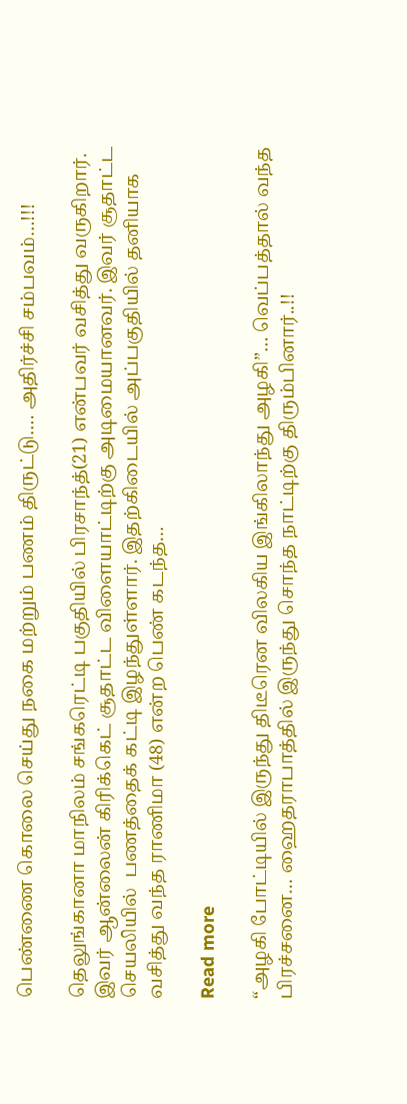பெண்ணை கொலை செய்து நகை மற்றும் பணம் திருட்டு…. அதிர்ச்சி சம்பவம்…!!!

தெலுங்கானா மாநிலம் சங்கரெட்டி பகுதியில் பிரசாந்த்(21) என்பவர் வசித்து வருகிறார். இவர் ஆன்லைன் கிரிக்கெட் சூதாட்ட விளையாட்டிற்கு அடிமையானவர். இவர் சூதாட்ட செயலியில்  பணத்தைக் கட்டி இழந்துள்ளார். இதற்கிடையில் அப்பகுதியில் தனியாக வசித்து வந்த ராணிமா (48) என்ற பெண் கடந்த…

Read more

“அழகி போட்டியில் இருந்து திடீரென விலகிய இங்கிலாந்து அழகி”… வெப்பத்தால் வந்த பிரச்சனை… ஹைதராபாத்தில் இருந்து சொந்த நாட்டிற்கு திரும்பினார்..!!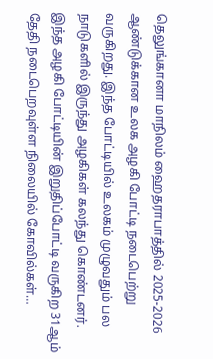தெலுங்கானா மாநிலம் ஹைதராபாத்தில் 2025-2026 ஆண்டுக்கான உலக அழகி போட்டி நடைபெற்று வருகிறது. இந்த போட்டியில் உலகம் முழுவதும் பல நாடுகளில் இருந்து அழகிகள் கலந்து கொண்டனர். இந்த அழகி போட்டியின் இறுதிப்போட்டி வருகிற 31ஆம் தேதி நடைபெறவுள்ள நிலையில் கோவில்கள்…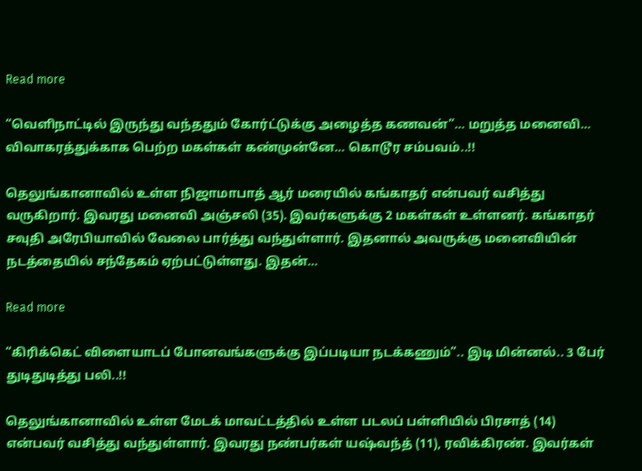Read more

“வெளிநாட்டில் இருந்து வந்ததும் கோர்ட்டுக்கு அழைத்த கணவன்”… மறுத்த மனைவி… விவாகரத்துக்காக பெற்ற மகள்கள் கண்முன்னே… கொடூர சம்பவம்..!!

தெலுங்கானாவில் உள்ள நிஜாமாபாத் ஆர் மரையில் கங்காதர் என்பவர் வசித்து வருகிறார். இவரது மனைவி அஞ்சலி (35). இவர்களுக்கு 2 மகள்கள் உள்ளனர். கங்காதர் சவுதி அரேபியாவில் வேலை பார்த்து வந்துள்ளார். இதனால் அவருக்கு மனைவியின் நடத்தையில் சந்தேகம் ஏற்பட்டுள்ளது. இதன்…

Read more

“கிரிக்கெட் விளையாடப் போனவங்களுக்கு இப்படியா நடக்கணும்”.. இடி மின்னல்.. 3 பேர் துடிதுடித்து பலி..!!

தெலுங்கானாவில் உள்ள மேடக் மாவட்டத்தில் உள்ள படலப் பள்ளியில் பிரசாத் (14) என்பவர் வசித்து வந்துள்ளார். இவரது நண்பர்கள் யஷ்வந்த் (11), ரவிக்கிரண். இவர்கள்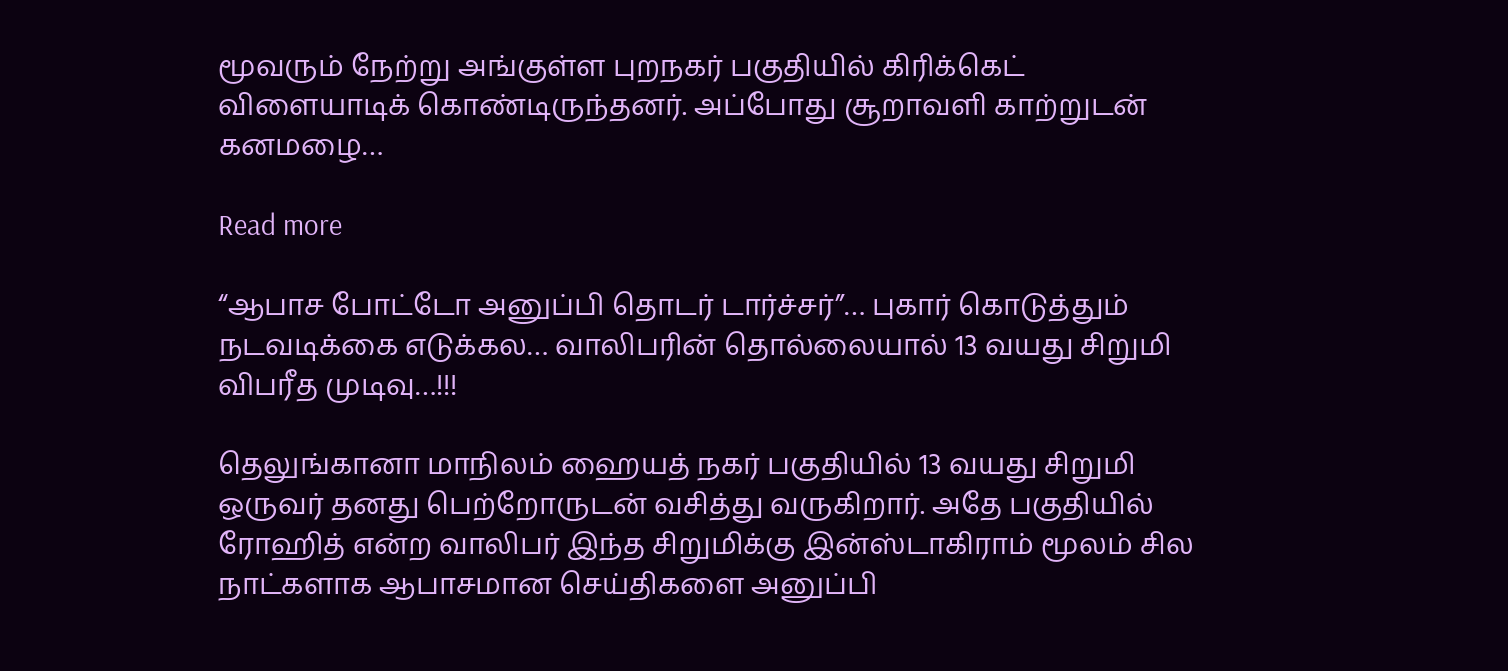மூவரும் நேற்று அங்குள்ள புறநகர் பகுதியில் கிரிக்கெட் விளையாடிக் கொண்டிருந்தனர். அப்போது சூறாவளி காற்றுடன் கனமழை…

Read more

“ஆபாச போட்டோ அனுப்பி தொடர் டார்ச்சர்”… புகார் கொடுத்தும் நடவடிக்கை எடுக்கல… வாலிபரின் தொல்லையால் 13 வயது சிறுமி விபரீத முடிவு…!!!

தெலுங்கானா மாநிலம் ஹையத் நகர் பகுதியில் 13 வயது சிறுமி ஒருவர் தனது பெற்றோருடன் வசித்து வருகிறார். அதே பகுதியில் ரோஹித் என்ற வாலிபர் இந்த சிறுமிக்கு இன்ஸ்டாகிராம் மூலம் சில நாட்களாக ஆபாசமான செய்திகளை அனுப்பி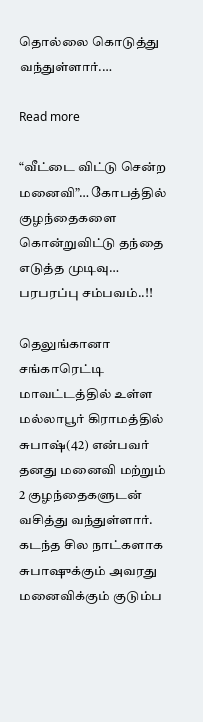தொல்லை கொடுத்து வந்துள்ளார்.…

Read more

“வீட்டை விட்டு சென்ற மனைவி”… கோபத்தில் குழந்தைகளை கொன்றுவிட்டு தந்தை எடுத்த முடிவு… பரபரப்பு சம்பவம்..!!

தெலுங்கானா சங்காரெட்டி மாவட்டத்தில் உள்ள மல்லாபூர் கிராமத்தில் சுபாஷ்(42) என்பவர் தனது மனைவி மற்றும் 2 குழந்தைகளுடன் வசித்து வந்துள்ளார். கடந்த சில நாட்களாக சுபாஷுக்கும் அவரது மனைவிக்கும் குடும்ப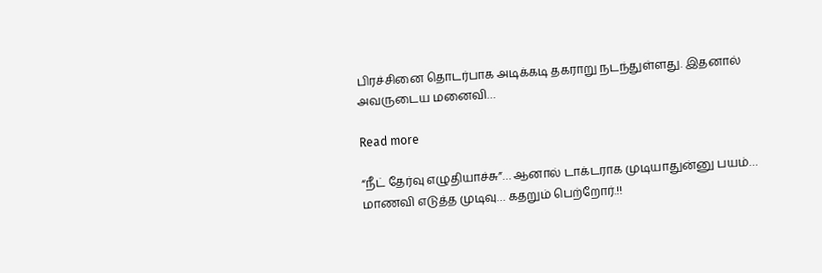பிரச்சினை தொடர்பாக அடிக்கடி தகராறு நடந்துள்ளது. இதனால் அவருடைய மனைவி…

Read more

“நீட் தேர்வு எழுதியாச்சு”… ஆனால் டாக்டராக முடியாதுன்னு பயம்… மாணவி எடுத்த முடிவு… கதறும் பெற்றோர்.!!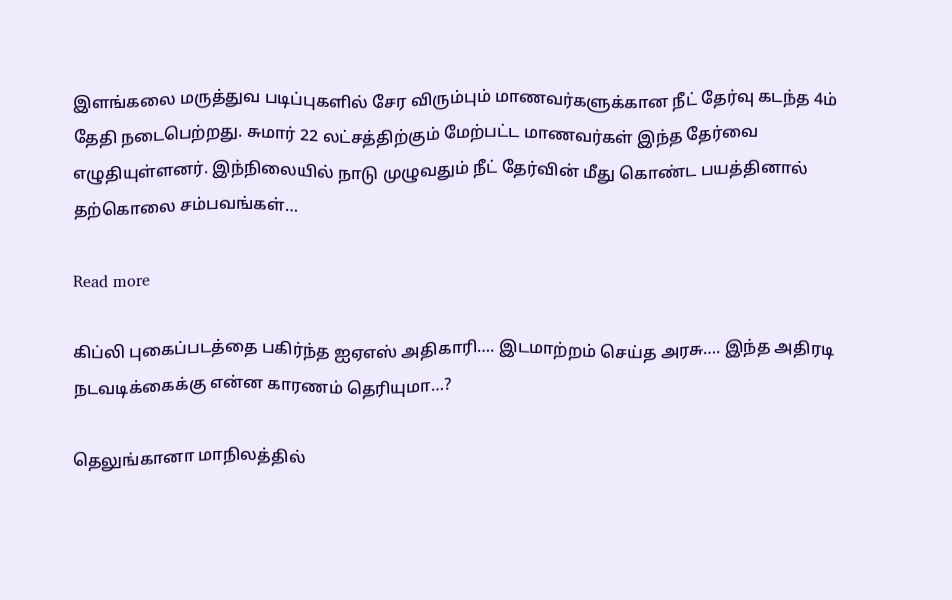இளங்கலை மருத்துவ படிப்புகளில் சேர விரும்பும் மாணவர்களுக்கான நீட் தேர்வு கடந்த 4ம் தேதி நடைபெற்றது. சுமார் 22 லட்சத்திற்கும் மேற்பட்ட மாணவர்கள் இந்த தேர்வை எழுதியுள்ளனர். இந்நிலையில் நாடு முழுவதும் நீட் தேர்வின் மீது கொண்ட பயத்தினால் தற்கொலை சம்பவங்கள்…

Read more

கிப்லி புகைப்படத்தை பகிர்ந்த ஐஏஎஸ் அதிகாரி…. இடமாற்றம் செய்த அரசு…. இந்த அதிரடி நடவடிக்கைக்கு என்ன காரணம் தெரியுமா…?

தெலுங்கானா மாநிலத்தில்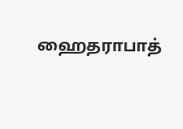ஹைதராபாத்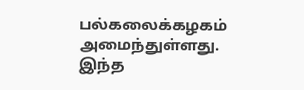பல்கலைக்கழகம் அமைந்துள்ளது. இந்த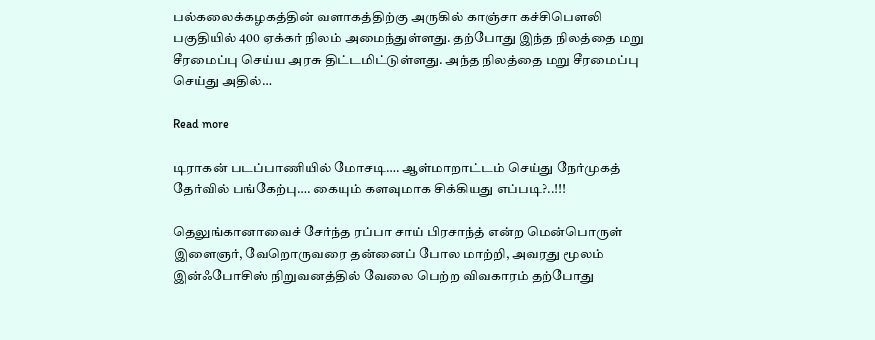பல்கலைக்கழகத்தின் வளாகத்திற்கு அருகில் காஞ்சா கச்சிபௌலி பகுதியில் 400 ஏக்கர் நிலம் அமைந்துள்ளது. தற்போது இந்த நிலத்தை மறு சீரமைப்பு செய்ய அரசு திட்டமிட்டுள்ளது. அந்த நிலத்தை மறு சீரமைப்பு செய்து அதில்…

Read more

டிராகன் படப்பாணியில் மோசடி…. ஆள்மாறாட்டம் செய்து நேர்முகத் தேர்வில் பங்கேற்பு…. கையும் களவுமாக சிக்கியது எப்படி?..!!!

தெலுங்கானாவைச் சேர்ந்த ரப்பா சாய் பிரசாந்த் என்ற மென்பொருள் இளைஞர், வேறொருவரை தன்னைப் போல மாற்றி, அவரது மூலம் இன்ஃபோசிஸ் நிறுவனத்தில் வேலை பெற்ற விவகாரம் தற்போது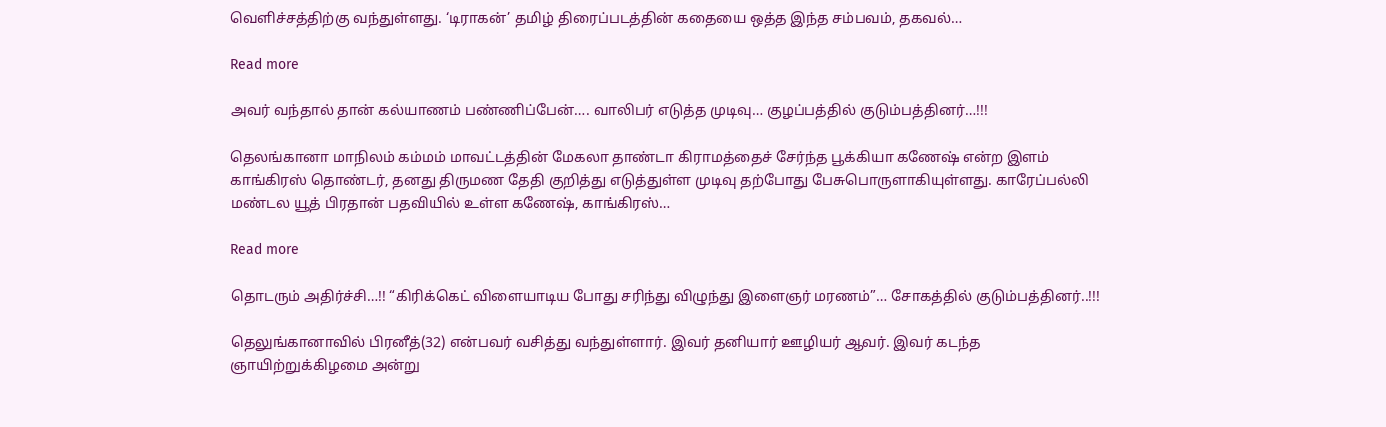வெளிச்சத்திற்கு வந்துள்ளது. ‘டிராகன்’ தமிழ் திரைப்படத்தின் கதையை ஒத்த இந்த சம்பவம், தகவல்…

Read more

அவர் வந்தால் தான் கல்யாணம் பண்ணிப்பேன்…. வாலிபர் எடுத்த முடிவு… குழப்பத்தில் குடும்பத்தினர்…!!!

தெலங்கானா மாநிலம் கம்மம் மாவட்டத்தின் மேகலா தாண்டா கிராமத்தைச் சேர்ந்த பூக்கியா கணேஷ் என்ற இளம் காங்கிரஸ் தொண்டர், தனது திருமண தேதி குறித்து எடுத்துள்ள முடிவு தற்போது பேசுபொருளாகியுள்ளது. காரேப்பல்லி மண்டல யூத் பிரதான் பதவியில் உள்ள கணேஷ், காங்கிரஸ்…

Read more

தொடரும் அதிர்ச்சி…!! “கிரிக்கெட் விளையாடிய போது சரிந்து விழுந்து இளைஞர் மரணம்”… சோகத்தில் குடும்பத்தினர்..!!!

தெலுங்கானாவில் பிரனீத்(32) என்பவர் வசித்து வந்துள்ளார். இவர் தனியார் ஊழியர் ஆவர். இவர் கடந்த ஞாயிற்றுக்கிழமை அன்று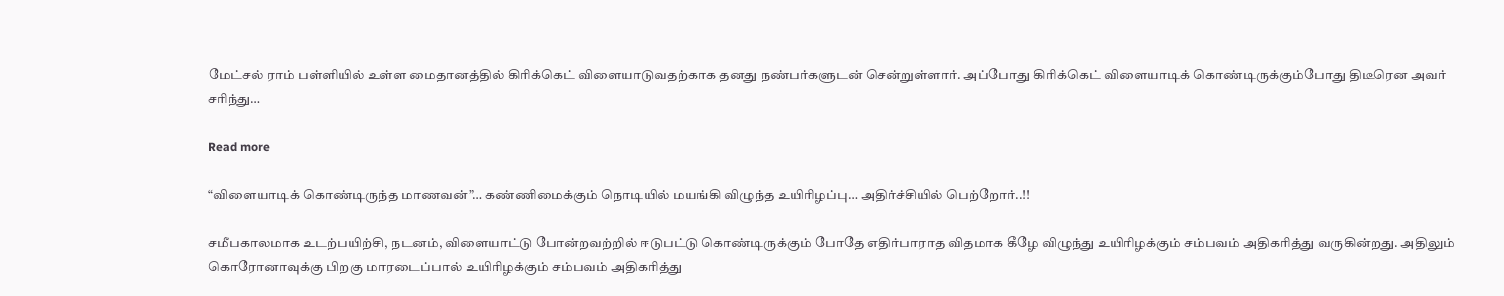மேட்சல் ராம் பள்ளியில் உள்ள மைதானத்தில் கிரிக்கெட் விளையாடுவதற்காக தனது நண்பர்களுடன் சென்றுள்ளார். அப்போது கிரிக்கெட் விளையாடிக் கொண்டிருக்கும்போது திடீரென அவர் சரிந்து…

Read more

“விளையாடிக் கொண்டிருந்த மாணவன்”… கண்ணிமைக்கும் நொடியில் மயங்கி விழுந்த உயிரிழப்பு… அதிர்ச்சியில் பெற்றோர்..!!

சமீபகாலமாக உடற்பயிற்சி, நடனம், விளையாட்டு போன்றவற்றில் ஈடுபட்டு கொண்டிருக்கும் போதே எதிர்பாராத விதமாக கீழே விழுந்து உயிரிழக்கும் சம்பவம் அதிகரித்து வருகின்றது. அதிலும் கொரோனாவுக்கு பிறகு மாரடைப்பால் உயிரிழக்கும் சம்பவம் அதிகரித்து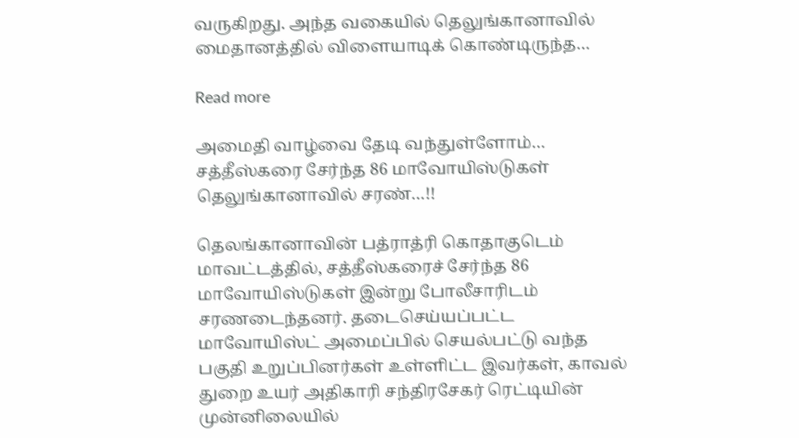வருகிறது. அந்த வகையில் தெலுங்கானாவில் மைதானத்தில் விளையாடிக் கொண்டிருந்த…

Read more

அமைதி வாழ்வை தேடி வந்துள்ளோம்… சத்தீஸ்கரை சேர்ந்த 86 மாவோயிஸ்டுகள் தெலுங்கானாவில் சரண்…!!

தெலங்கானாவின் பத்ராத்ரி கொதாகுடெம் மாவட்டத்தில், சத்தீஸ்கரைச் சேர்ந்த 86 மாவோயிஸ்டுகள் இன்று போலீசாரிடம் சரணடைந்தனர். தடைசெய்யப்பட்ட மாவோயிஸ்ட் அமைப்பில் செயல்பட்டு வந்த பகுதி உறுப்பினர்கள் உள்ளிட்ட இவர்கள், காவல் துறை உயர் அதிகாரி சந்திரசேகர் ரெட்டியின் முன்னிலையில்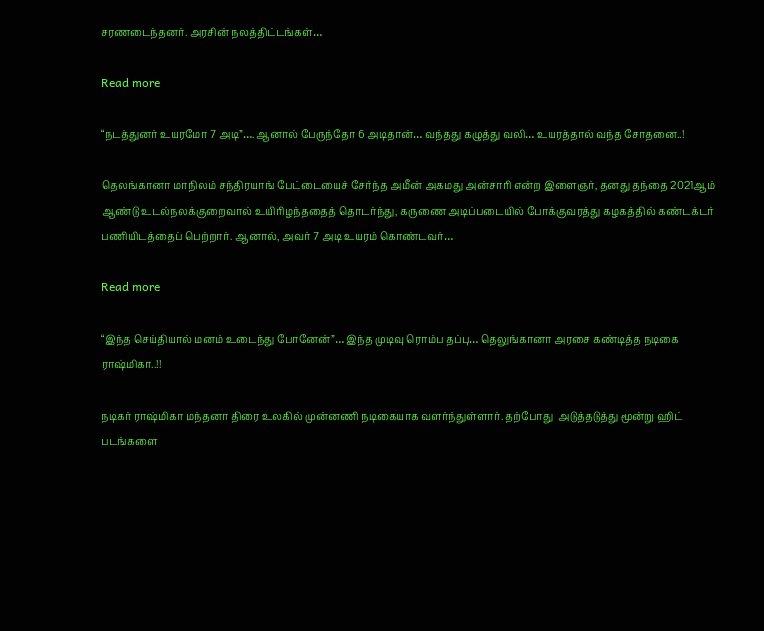சரணடைந்தனர். அரசின் நலத்திட்டங்கள்…

Read more

“நடத்துனர் உயரமோ 7 அடி”…. ஆனால் பேருந்தோ 6 அடிதான்… வந்தது கழுத்து வலி… உயரத்தால் வந்த சோதனை..!

தெலங்கானா மாநிலம் சந்திரயாங் பேட்டையைச் சேர்ந்த அமீன் அகமது அன்சாரி என்ற இளைஞர், தனது தந்தை 2021ஆம் ஆண்டு உடல்நலக்குறைவால் உயிரிழந்ததைத் தொடர்ந்து, கருணை அடிப்படையில் போக்குவரத்து கழகத்தில் கண்டக்டர் பணியிடத்தைப் பெற்றார். ஆனால், அவர் 7 அடி உயரம் கொண்டவர்…

Read more

“இந்த செய்தியால் மனம் உடைந்து போனேன்”… இந்த முடிவு ரொம்ப தப்பு… தெலுங்கானா அரசை கண்டித்த நடிகை ராஷ்மிகா..!!

நடிகர் ராஷ்மிகா மந்தனா திரை உலகில் முன்னணி நடிகையாக வளர்ந்துள்ளார். தற்போது  அடுத்தடுத்து மூன்று ஹிட் படங்களை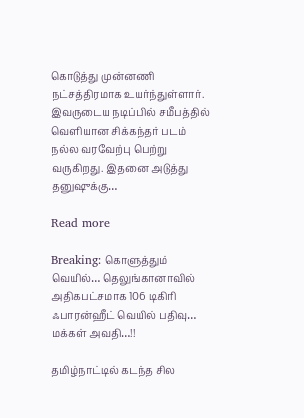கொடுத்து முன்னணி நட்சத்திரமாக உயர்ந்துள்ளார்.  இவருடைய நடிப்பில் சமீபத்தில் வெளியான சிக்கந்தர் படம் நல்ல வரவேற்பு பெற்று வருகிறது. இதனை அடுத்து தனுஷுக்கு…

Read more

Breaking: கொளுத்தும் வெயில்… தெலுங்கானாவில் அதிகபட்சமாக 106 டிகிரி ஃபாரன்ஹீட் வெயில் பதிவு… மக்கள் அவதி…!!

தமிழ்நாட்டில் கடந்த சில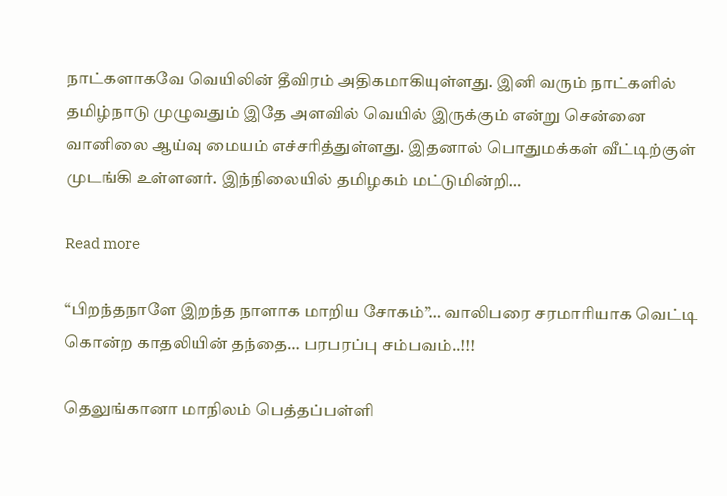நாட்களாகவே வெயிலின் தீவிரம் அதிகமாகியுள்ளது. இனி வரும் நாட்களில் தமிழ்நாடு முழுவதும் இதே அளவில் வெயில் இருக்கும் என்று சென்னை வானிலை ஆய்வு மையம் எச்சரித்துள்ளது. இதனால் பொதுமக்கள் வீட்டிற்குள் முடங்கி உள்ளனர். இந்நிலையில் தமிழகம் மட்டுமின்றி…

Read more

“பிறந்தநாளே இறந்த நாளாக மாறிய சோகம்”… வாலிபரை சரமாரியாக வெட்டி கொன்ற காதலியின் தந்தை… பரபரப்பு சம்பவம்..!!!

தெலுங்கானா மாநிலம் பெத்தப்பள்ளி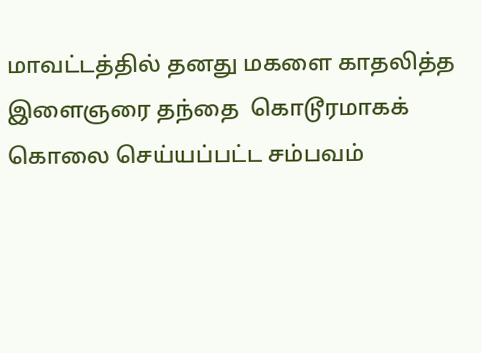மாவட்டத்தில் தனது மகளை காதலித்த இளைஞரை தந்தை  கொடூரமாகக் கொலை செய்யப்பட்ட சம்பவம்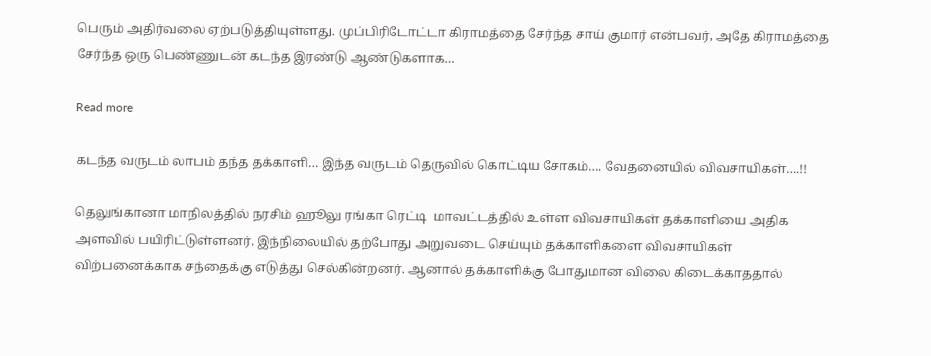பெரும் அதிர்வலை ஏற்படுத்தியுள்ளது. முப்பிரிடோட்டா கிராமத்தை சேர்ந்த சாய் குமார் என்பவர், அதே கிராமத்தை சேர்ந்த ஒரு பெண்ணுடன் கடந்த இரண்டு ஆண்டுகளாக…

Read more

கடந்த வருடம் லாபம் தந்த தக்காளி… இந்த வருடம் தெருவில் கொட்டிய சோகம்…. வேதனையில் விவசாயிகள்….!!

தெலுங்கானா மாநிலத்தில் நரசிம் ஹூலு ரங்கா ரெட்டி  மாவட்டத்தில் உள்ள விவசாயிகள் தக்காளியை அதிக அளவில் பயிரிட்டுள்ளனர். இந்நிலையில் தற்போது அறுவடை செய்யும் தக்காளிகளை விவசாயிகள் விற்பனைக்காக சந்தைக்கு எடுத்து செல்கின்றனர். ஆனால் தக்காளிக்கு போதுமான விலை கிடைக்காததால்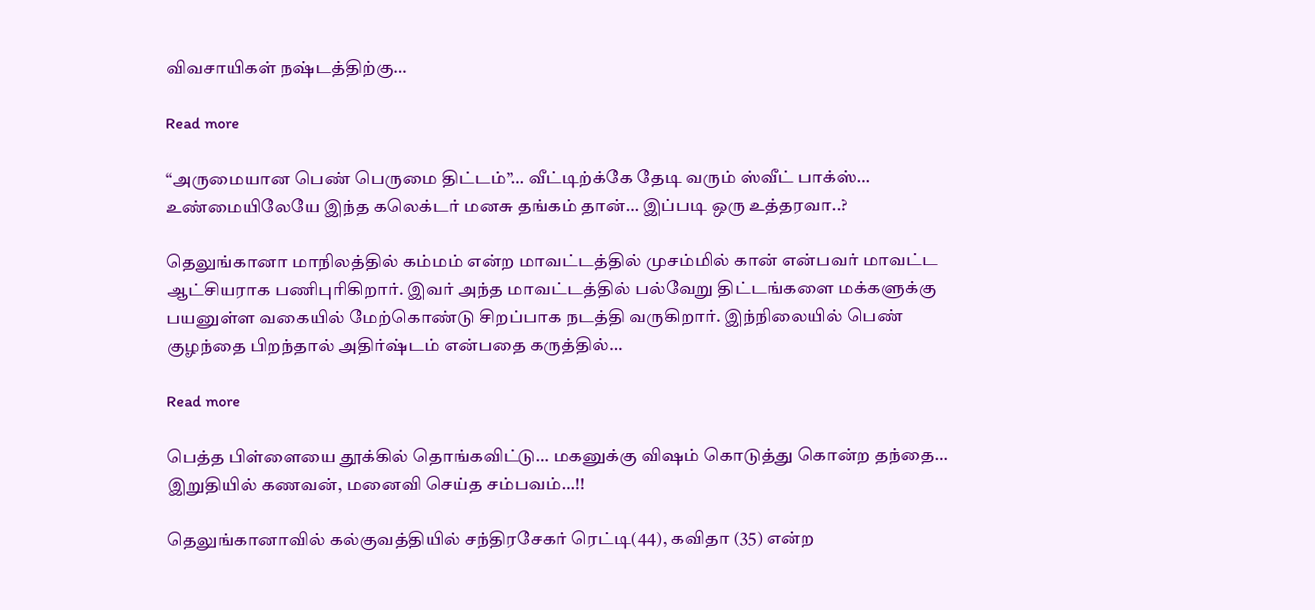விவசாயிகள் நஷ்டத்திற்கு…

Read more

“அருமையான பெண் பெருமை திட்டம்”… வீட்டிற்க்கே தேடி வரும் ஸ்வீட் பாக்ஸ்… உண்மையிலேயே இந்த கலெக்டர் மனசு தங்கம் தான்… இப்படி ஒரு உத்தரவா..?

தெலுங்கானா மாநிலத்தில் கம்மம் என்ற மாவட்டத்தில் முசம்மில் கான் என்பவர் மாவட்ட ஆட்சியராக பணிபுரிகிறார். இவர் அந்த மாவட்டத்தில் பல்வேறு திட்டங்களை மக்களுக்கு பயனுள்ள வகையில் மேற்கொண்டு சிறப்பாக நடத்தி வருகிறார். இந்நிலையில் பெண் குழந்தை பிறந்தால் அதிர்ஷ்டம் என்பதை கருத்தில்…

Read more

பெத்த பிள்ளையை தூக்கில் தொங்கவிட்டு… மகனுக்கு விஷம் கொடுத்து கொன்ற தந்தை… இறுதியில் கணவன், மனைவி செய்த சம்பவம்…!!

தெலுங்கானாவில் கல்குவத்தியில் சந்திரசேகர் ரெட்டி(44), கவிதா (35) என்ற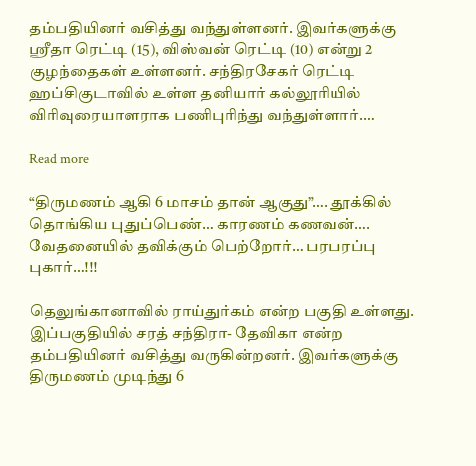தம்பதியினர் வசித்து வந்துள்ளனர். இவர்களுக்கு ஸ்ரீதா ரெட்டி (15), விஸ்வன் ரெட்டி (10) என்று 2 குழந்தைகள் உள்ளனர். சந்திரசேகர் ரெட்டி ஹப்சிகுடாவில் உள்ள தனியார் கல்லூரியில் விரிவுரையாளராக பணிபுரிந்து வந்துள்ளார்.…

Read more

“திருமணம் ஆகி 6 மாசம் தான் ஆகுது”…. தூக்கில் தொங்கிய புதுப்பெண்… காரணம் கணவன்…. வேதனையில் தவிக்கும் பெற்றோர்… பரபரப்பு புகார்…!!!

தெலுங்கானாவில் ராய்துர்கம் என்ற பகுதி உள்ளது. இப்பகுதியில் சரத் சந்திரா- தேவிகா என்ற தம்பதியினர் வசித்து வருகின்றனர். இவர்களுக்கு திருமணம் முடிந்து 6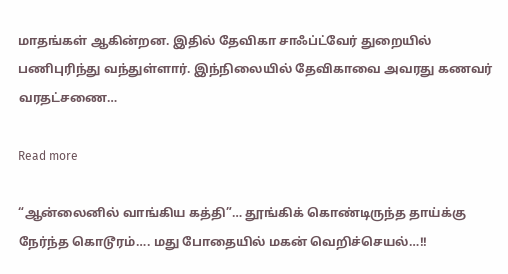மாதங்கள் ஆகின்றன. இதில் தேவிகா சாஃப்ட்வேர் துறையில் பணிபுரிந்து வந்துள்ளார். இந்நிலையில் தேவிகாவை அவரது கணவர் வரதட்சணை…

Read more

“ஆன்லைனில் வாங்கிய கத்தி”… தூங்கிக் கொண்டிருந்த தாய்க்கு நேர்ந்த கொடூரம்…. மது போதையில் மகன் வெறிச்செயல்…!!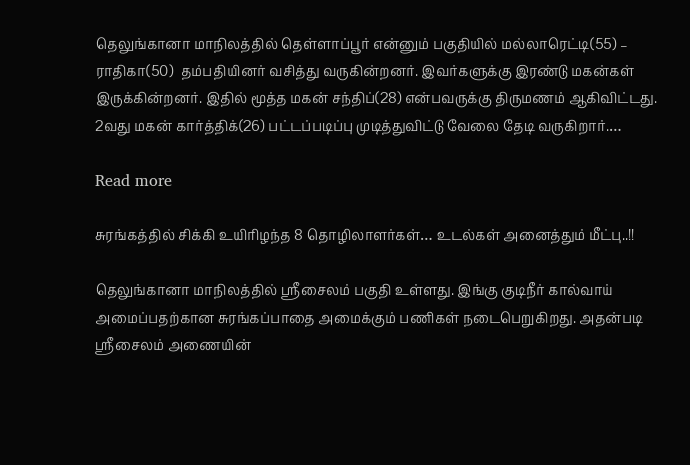தெலுங்கானா மாநிலத்தில் தெள்ளாப்பூர் என்னும் பகுதியில் மல்லாரெட்டி(55) – ராதிகா(50)  தம்பதியினர் வசித்து வருகின்றனர். இவர்களுக்கு இரண்டு மகன்கள் இருக்கின்றனர். இதில் மூத்த மகன் சந்திப்(28) என்பவருக்கு திருமணம் ஆகிவிட்டது. 2வது மகன் கார்த்திக்(26) பட்டப்படிப்பு முடித்துவிட்டு வேலை தேடி வருகிறார்.…

Read more

சுரங்கத்தில் சிக்கி உயிரிழந்த 8 தொழிலாளர்கள்… உடல்கள் அனைத்தும் மீட்பு..!!

தெலுங்கானா மாநிலத்தில் ஸ்ரீசைலம் பகுதி உள்ளது. இங்கு குடிநீர் கால்வாய் அமைப்பதற்கான சுரங்கப்பாதை அமைக்கும் பணிகள் நடைபெறுகிறது. அதன்படி ஸ்ரீசைலம் அணையின்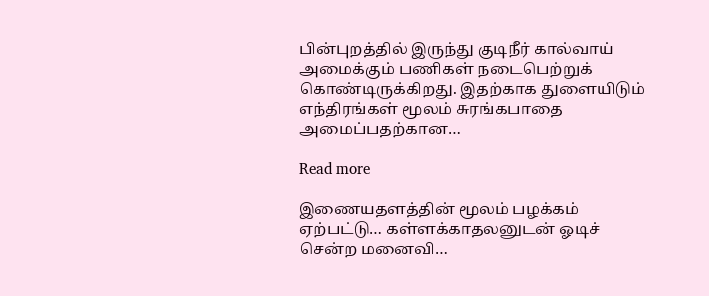பின்புறத்தில் இருந்து குடிநீர் கால்வாய் அமைக்கும் பணிகள் நடைபெற்றுக் கொண்டிருக்கிறது. இதற்காக துளையிடும் எந்திரங்கள் மூலம் சுரங்கபாதை அமைப்பதற்கான…

Read more

இணையதளத்தின் மூலம் பழக்கம் ஏற்பட்டு… கள்ளக்காதலனுடன் ஓடிச் சென்ற மனைவி…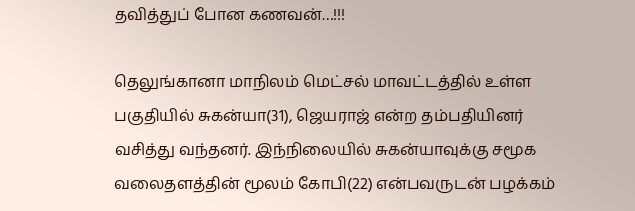தவித்துப் போன கணவன்…!!!

தெலுங்கானா மாநிலம் மெட்சல் மாவட்டத்தில் உள்ள பகுதியில் சுகன்யா(31), ஜெயராஜ் என்ற தம்பதியினர் வசித்து வந்தனர். இந்நிலையில் சுகன்யாவுக்கு சமூக வலைதளத்தின் மூலம் கோபி(22) என்பவருடன் பழக்கம்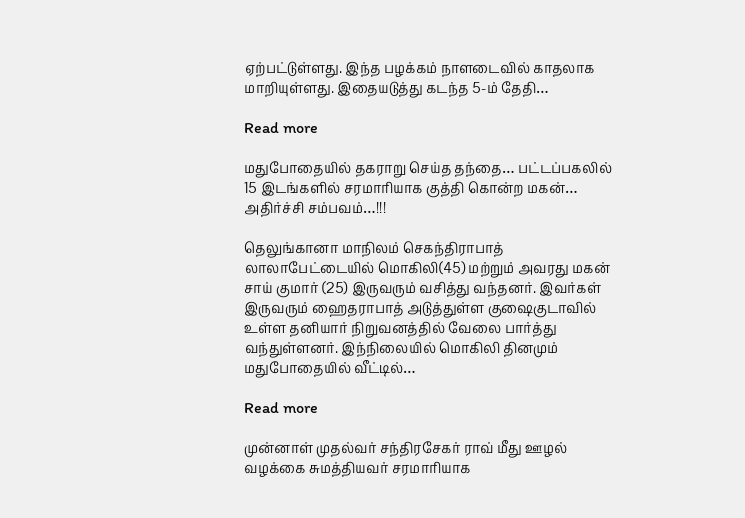ஏற்பட்டுள்ளது. இந்த பழக்கம் நாளடைவில் காதலாக மாறியுள்ளது. இதையடுத்து கடந்த 5-ம் தேதி…

Read more

மதுபோதையில் தகராறு செய்த தந்தை… பட்டப்பகலில் 15 இடங்களில் சரமாரியாக குத்தி கொன்ற மகன்… அதிர்ச்சி சம்பவம்…!!!

தெலுங்கானா மாநிலம் செகந்திராபாத் லாலாபேட்டையில் மொகிலி(45) மற்றும் அவரது மகன் சாய் குமார் (25) இருவரும் வசித்து வந்தனர். இவர்கள் இருவரும் ஹைதராபாத் அடுத்துள்ள குஷைகுடாவில் உள்ள தனியார் நிறுவனத்தில் வேலை பார்த்து வந்துள்ளனர். இந்நிலையில் மொகிலி தினமும் மதுபோதையில் வீட்டில்…

Read more

முன்னாள் முதல்வர் சந்திரசேகர் ராவ் மீது ஊழல் வழக்கை சுமத்தியவர் சரமாரியாக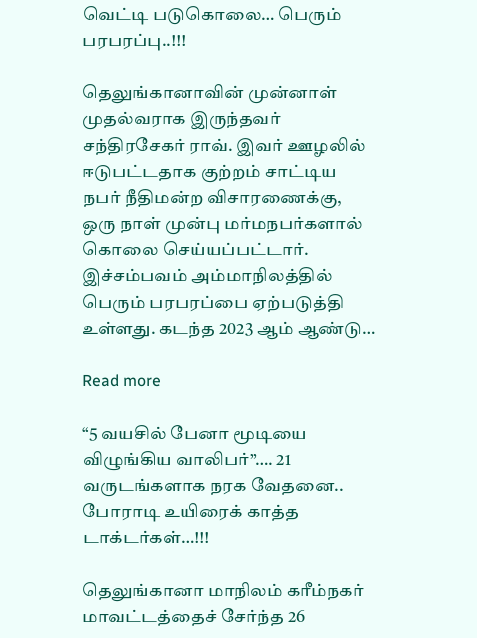வெட்டி படுகொலை… பெரும் பரபரப்பு..!!!

தெலுங்கானாவின் முன்னாள் முதல்வராக இருந்தவர் சந்திரசேகர் ராவ். இவர் ஊழலில் ஈடுபட்டதாக குற்றம் சாட்டிய நபர் நீதிமன்ற விசாரணைக்கு, ஒரு நாள் முன்பு மர்மநபர்களால் கொலை செய்யப்பட்டார். இச்சம்பவம் அம்மாநிலத்தில் பெரும் பரபரப்பை ஏற்படுத்தி உள்ளது. கடந்த 2023 ஆம் ஆண்டு…

Read more

“5 வயசில் பேனா மூடியை விழுங்கிய வாலிபர்”…. 21 வருடங்களாக நரக வேதனை.. போராடி உயிரைக் காத்த டாக்டர்கள்…!!!

தெலுங்கானா மாநிலம் கரீம்நகர் மாவட்டத்தைச் சேர்ந்த 26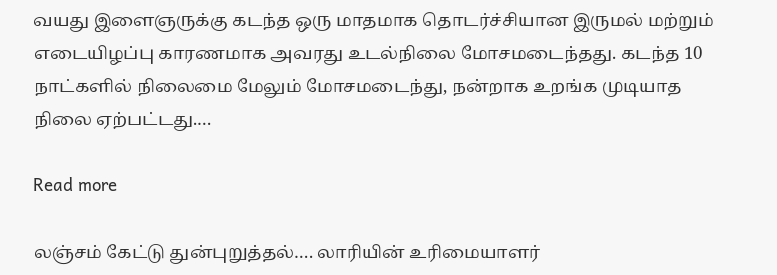வயது இளைஞருக்கு கடந்த ஒரு மாதமாக தொடர்ச்சியான இருமல் மற்றும் எடையிழப்பு காரணமாக அவரது உடல்நிலை மோசமடைந்தது. கடந்த 10 நாட்களில் நிலைமை மேலும் மோசமடைந்து, நன்றாக உறங்க முடியாத நிலை ஏற்பட்டது.…

Read more

லஞ்சம் கேட்டு துன்புறுத்தல்…. லாரியின் உரிமையாளர்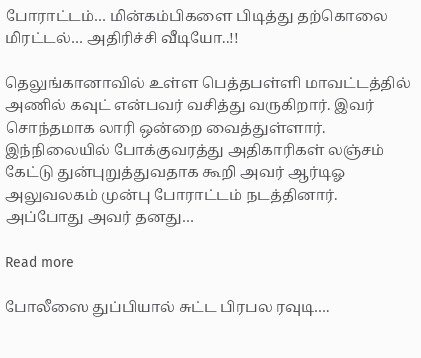போராட்டம்… மின்கம்பிகளை பிடித்து தற்கொலை மிரட்டல்… அதிரிச்சி வீடியோ..!!

தெலுங்கானாவில் உள்ள பெத்தபள்ளி மாவட்டத்தில் அணில் கவுட் என்பவர் வசித்து வருகிறார். இவர் சொந்தமாக லாரி ஒன்றை வைத்துள்ளார். இந்நிலையில் போக்குவரத்து அதிகாரிகள் லஞ்சம் கேட்டு துன்புறுத்துவதாக கூறி அவர் ஆர்டிஓ அலுவலகம் முன்பு போராட்டம் நடத்தினார். அப்போது அவர் தனது…

Read more

போலீஸை துப்பியால் சுட்ட பிரபல ரவுடி….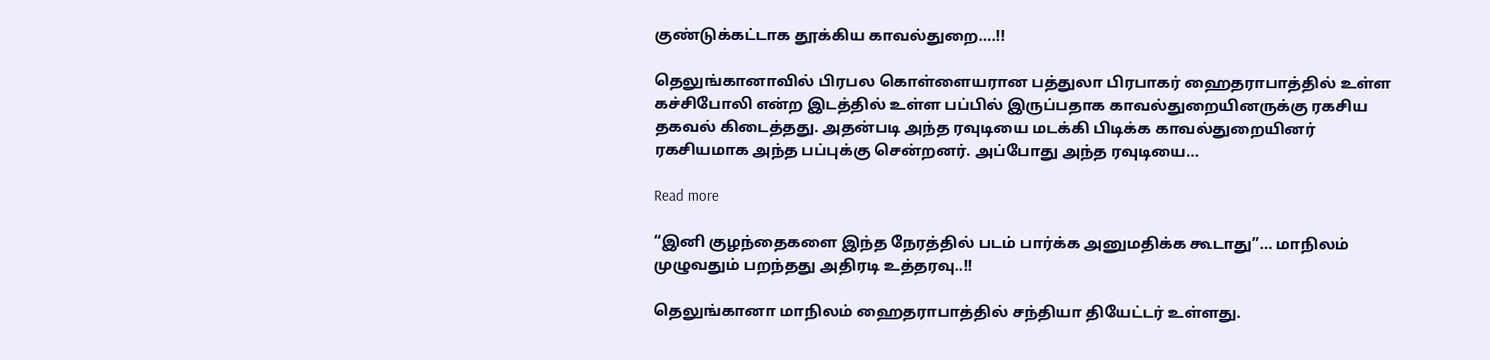குண்டுக்கட்டாக தூக்கிய காவல்துறை….!!

தெலுங்கானாவில் பிரபல கொள்ளையரான பத்துலா பிரபாகர் ஹைதராபாத்தில் உள்ள கச்சிபோலி என்ற இடத்தில் உள்ள பப்பில் இருப்பதாக காவல்துறையினருக்கு ரகசிய தகவல் கிடைத்தது. அதன்படி அந்த ரவுடியை மடக்கி பிடிக்க காவல்துறையினர் ரகசியமாக அந்த பப்புக்கு சென்றனர். அப்போது அந்த ரவுடியை…

Read more

“இனி குழந்தைகளை இந்த நேரத்தில் படம் பார்க்க அனுமதிக்க கூடாது”… மாநிலம் முழுவதும் பறந்தது அதிரடி உத்தரவு..!!

தெலுங்கானா மாநிலம் ஹைதராபாத்தில் சந்தியா தியேட்டர் உள்ளது.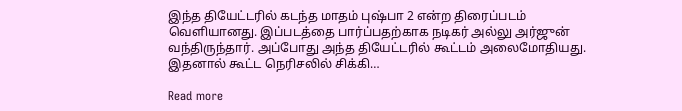இந்த தியேட்டரில் கடந்த மாதம் புஷ்பா 2 என்ற திரைப்படம் வெளியானது. இப்படத்தை பார்ப்பதற்காக நடிகர் அல்லு அர்ஜுன் வந்திருந்தார். அப்போது அந்த தியேட்டரில் கூட்டம் அலைமோதியது. இதனால் கூட்ட நெரிசலில் சிக்கி…

Read more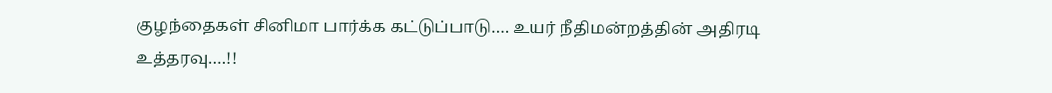குழந்தைகள் சினிமா பார்க்க கட்டுப்பாடு…. உயர் நீதிமன்றத்தின் அதிரடி உத்தரவு….!!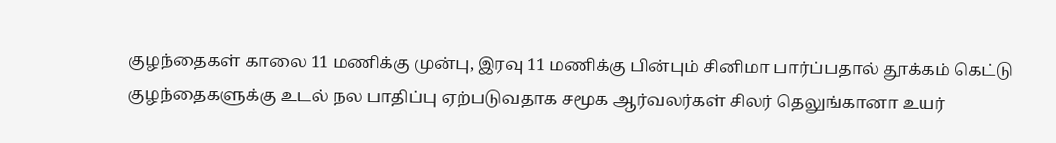குழந்தைகள் காலை 11 மணிக்கு முன்பு, இரவு 11 மணிக்கு பின்பும் சினிமா பார்ப்பதால் தூக்கம் கெட்டு குழந்தைகளுக்கு உடல் நல பாதிப்பு ஏற்படுவதாக சமூக ஆர்வலர்கள் சிலர் தெலுங்கானா உயர்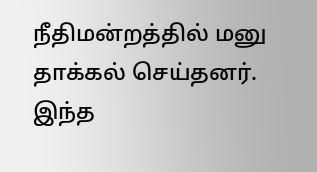நீதிமன்றத்தில் மனு தாக்கல் செய்தனர். இந்த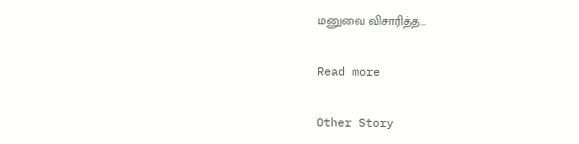மனுவை விசாரித்த…

Read more

Other Story